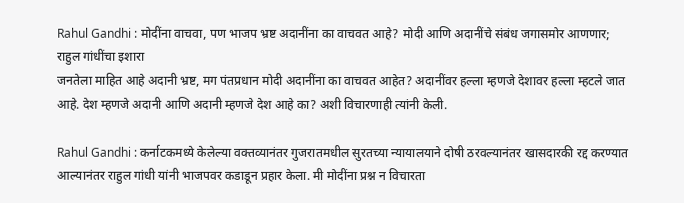Rahul Gandhi : मोदींना वाचवा, पण भाजप भ्रष्ट अदानींना का वाचवत आहे? मोदी आणि अदानींचे संबंध जगासमोर आणणार; राहुल गांधींचा इशारा
जनतेला माहित आहे अदानी भ्रष्ट, मग पंतप्रधान मोदी अदानींना का वाचवत आहेत? अदानींवर हल्ला म्हणजे देशावर हल्ला म्हटले जात आहे. देश म्हणजे अदानी आणि अदानी म्हणजे देश आहे का? अशी विचारणाही त्यांनी केली.

Rahul Gandhi : कर्नाटकमध्ये केलेल्या वक्तव्यानंतर गुजरातमधील सुरतच्या न्यायालयाने दोषी ठरवल्यानंतर खासदारकी रद्द करण्यात आल्यानंतर राहुल गांधी यांनी भाजपवर कडाडून प्रहार केला. मी मोदींना प्रश्न न विचारता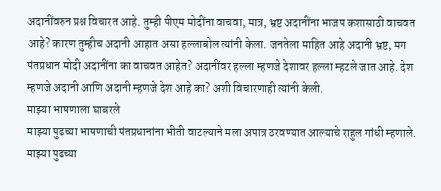अदानींवरुन प्रश्न विचारत आहे. तुम्ही पीएम मोदींना वाचवा, मात्र, भ्रष्ट अदानींना भाजप कशासाठी वाचवत आहे? कारण तुम्हीच अदानी आहात असा हल्लाबोल त्यांनी केला. जनतेला माहित आहे अदानी भ्रष्ट, मग पंतप्रधान मोदी अदानींना का वाचवत आहेत? अदानींवर हल्ला म्हणजे देशावर हल्ला म्हटले जात आहे. देश म्हणजे अदानी आणि अदानी म्हणजे देश आहे का? अशी विचारणाही त्यांनी केली.
माझ्या भाषणाला घाबरले
माझ्या पुढच्या भाषणाची पंतप्रधानांना भीती वाटल्याने मला अपात्र ठरवण्यात आल्याचे राहुल गांधी म्हणाले. माझ्या पुढच्या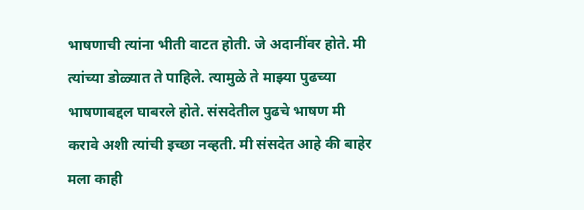भाषणाची त्यांना भीती वाटत होती. जे अदानींवर होते. मी त्यांच्या डोळ्यात ते पाहिले. त्यामुळे ते माझ्या पुढच्या भाषणाबद्दल घाबरले होते. संसदेतील पुढचे भाषण मी करावे अशी त्यांची इच्छा नव्हती. मी संसदेत आहे की बाहेर मला काही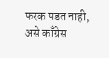फरक पडत नाही, असे काँग्रेस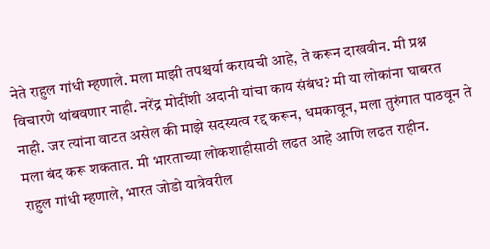नेते राहुल गांधी म्हणाले. मला माझी तपश्चर्या करायची आहे, ते करून दाखवीन. मी प्रश्न विचारणे थांबवणार नाही. नरेंद्र मोदींशी अदानी यांचा काय संबंध? मी या लोकांना घाबरत नाही. जर त्यांना वाटत असेल की माझे सदस्यत्व रद्द करून, धमकावून, मला तुरुंगात पाठवून ते मला बंद करू शकतात. मी भारताच्या लोकशाहीसाठी लढत आहे आणि लढत राहीन.
राहुल गांधी म्हणाले, भारत जोडो यात्रेवरील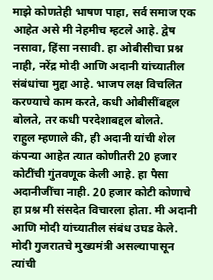माझे कोणतेही भाषण पाहा, सर्व समाज एक आहेत असे मी नेहमीच म्हटले आहे. द्वेष नसावा, हिंसा नसावी. हा ओबीसीचा प्रश्न नाही, नरेंद्र मोदी आणि अदानी यांच्यातील संबंधांचा मुद्दा आहे. भाजप लक्ष विचलित करण्याचे काम करते, कधी ओबीसींबद्दल बोलते, तर कधी परदेशाबद्दल बोलते.
राहुल म्हणाले की, ही अदानी यांची शेल कंपन्या आहेत त्यात कोणीतरी 20 हजार कोटींची गुंतवणूक केली आहे. हा पैसा अदानीजींचा नाही. 20 हजार कोटी कोणाचे हा प्रश्न मी संसदेत विचारला होता. मी अदानी आणि मोदी यांच्यातील संबंध उघड केले. मोदी गुजरातचे मुख्यमंत्री असल्यापासून त्यांची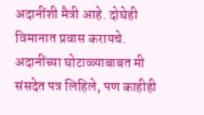अदानींशी मैत्री आहे. दोघेही विमानात प्रवास करायचे. अदानींच्या घोटाळ्याबाबत मी संसदेत पत्र लिहिले, पण काहीही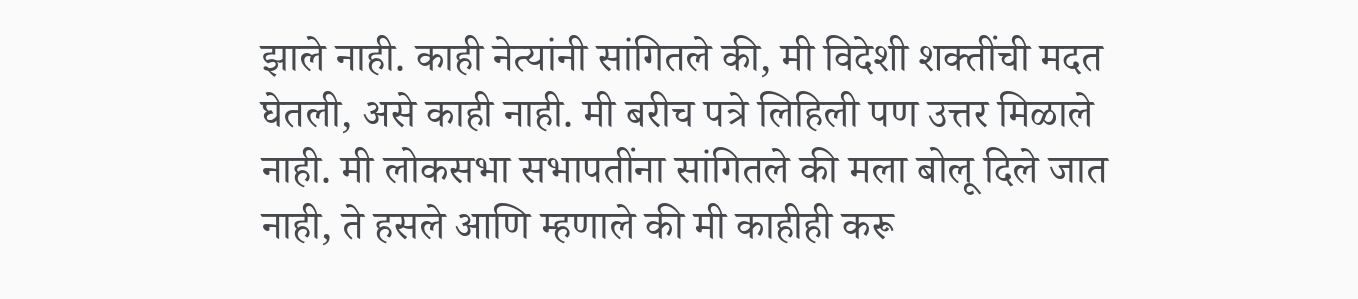झाले नाही. काही नेत्यांनी सांगितले की, मी विदेशी शक्तींची मदत घेतली, असे काही नाही. मी बरीच पत्रे लिहिली पण उत्तर मिळाले नाही. मी लोकसभा सभापतींना सांगितले की मला बोलू दिले जात नाही, ते हसले आणि म्हणाले की मी काहीही करू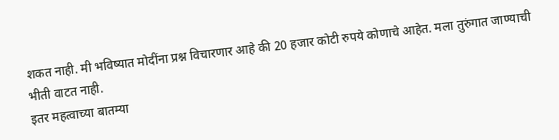शकत नाही. मी भविष्यात मोदींना प्रश्न विचारणार आहे की 20 हजार कोटी रुपये कोणाचे आहेत. मला तुरुंगात जाण्याची भीती वाटत नाही.
इतर महत्वाच्या बातम्या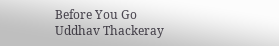Before You Go
Uddhav Thackeray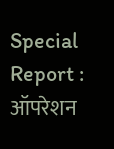Special Report : ऑपरेशन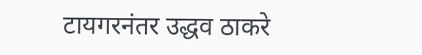टायगरनंतर उद्धव ठाकरे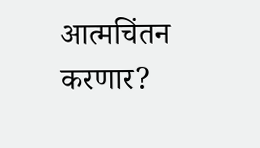आत्मचिंतन करणार?